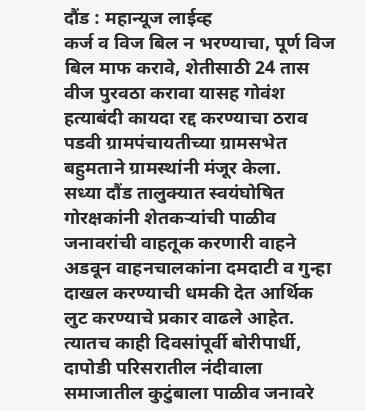दौंड : महान्यूज लाईव्ह
कर्ज व विज बिल न भरण्याचा, पूर्ण विज बिल माफ करावे, शेतीसाठी 24 तास वीज पुरवठा करावा यासह गोवंश हत्याबंदी कायदा रद्द करण्याचा ठराव पडवी ग्रामपंचायतीच्या ग्रामसभेत बहुमताने ग्रामस्थांनी मंजूर केला.
सध्या दौंड तालुक्यात स्वयंघोषित गोरक्षकांनी शेतकऱ्यांची पाळीव जनावरांची वाहतूक करणारी वाहने अडवून वाहनचालकांना दमदाटी व गुन्हा दाखल करण्याची धमकी देत आर्थिक लुट करण्याचे प्रकार वाढले आहेत. त्यातच काही दिवसांपूर्वी बोरीपार्धी, दापोडी परिसरातील नंदीवाला समाजातील कुटुंबाला पाळीव जनावरे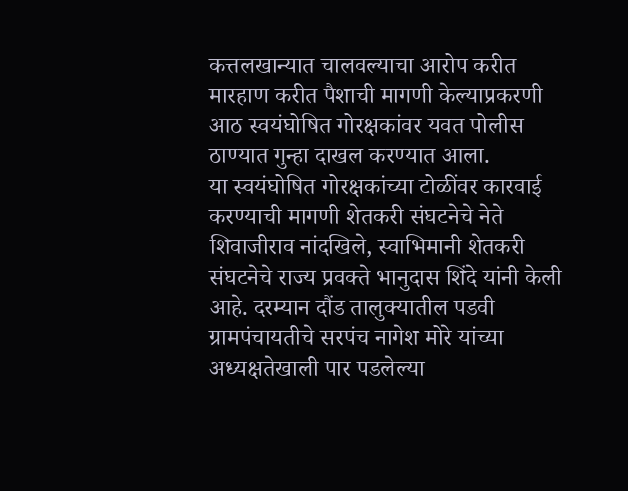कत्तलखान्यात चालवल्याचा आरोप करीत मारहाण करीत पैशाची मागणी केल्याप्रकरणी आठ स्वयंघोषित गोरक्षकांवर यवत पोलीस ठाण्यात गुन्हा दाखल करण्यात आला.
या स्वयंघोषित गोरक्षकांच्या टोळींवर कारवाई करण्याची मागणी शेतकरी संघटनेचे नेते शिवाजीराव नांदखिले, स्वाभिमानी शेतकरी संघटनेचे राज्य प्रवक्ते भानुदास शिंदे यांनी केली आहे. दरम्यान दौंड तालुक्यातील पडवी ग्रामपंचायतीचे सरपंच नागेश मोरे यांच्या अध्यक्षतेखाली पार पडलेल्या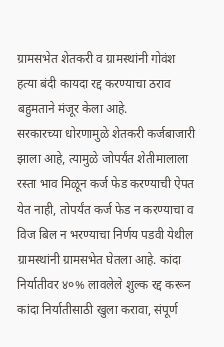ग्रामसभेत शेतकरी व ग्रामस्थांनी गोवंश हत्या बंदी कायदा रद्द करण्याचा ठराव बहुमताने मंजूर केला आहे.
सरकारच्या धोरणामुळे शेतकरी कर्जबाजारी झाला आहे, त्यामुळे जोपर्यंत शेतीमालाला रस्ता भाव मिळून कर्ज फेड करण्याची ऐपत येत नाही, तोपर्यंत कर्ज फेड न करण्याचा व विज बिल न भरण्याचा निर्णय पडवी येथील ग्रामस्थांनी ग्रामसभेत घेतला आहे. कांदा निर्यातीवर ४०% लावलेले शुल्क रद्द करून कांदा निर्यातीसाठी खुला करावा, संपूर्ण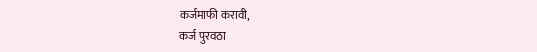कर्जमाफी करावी,
कर्ज पुरवठा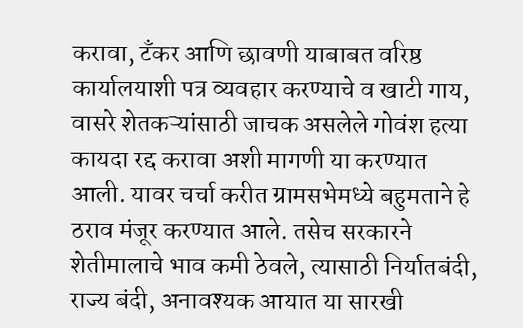करावा, टॅंकर आणि छावणी याबाबत वरिष्ठ कार्यालयाशी पत्र व्यवहार करण्याचे व खाटी गाय, वासरे शेतकऱ्यांसाठी जाचक असलेले गोवंश हत्या कायदा रद्द करावा अशी मागणी या करण्यात आली. यावर चर्चा करीत ग्रामसभेमध्ये बहुमताने हे ठराव मंजूर करण्यात आले. तसेच सरकारने शेतीमालाचे भाव कमी ठेवले, त्यासाठी निर्यातबंदी, राज्य बंदी, अनावश्यक आयात या सारखी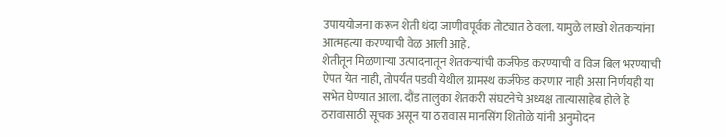उपाययोजना करून शेती धंदा जाणीवपूर्वक तोट्यात ठेवला. यामुळे लाखो शेतकऱ्यांना आत्महत्या करण्याची वेळ आली आहे.
शेतीतून मिळणाऱ्या उत्पादनातून शेतकऱ्यांची कर्जफेड करण्याची व विज बिल भरण्याची ऐपत येत नाही, तोपर्यंत पडवी येथील ग्रामस्थ कर्जफेड करणार नाही असा निर्णयही या सभेत घेण्यात आला. दौंड तालुका शेतकरी संघटनेचे अध्यक्ष तात्यासाहेब होले हे ठरावासाठी सूचक असून या ठरावास मानसिंग शितोळे यांनी अनुमोदन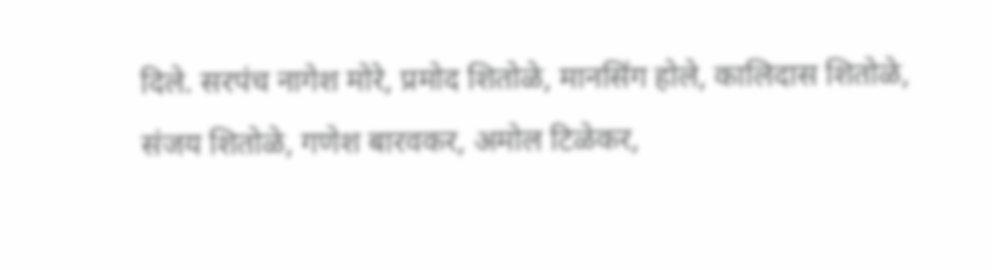दिले. सरपंच नागेश मोरे, प्रमोद शितोळे, मानसिंग होले, कालिदास शितोळे, संजय शितोळे, गणेश बारवकर, अमोल टिळेकर,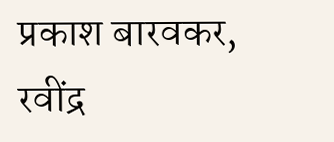प्रकाश बारवकर, रवींद्र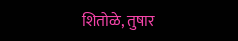शितोळे, तुषार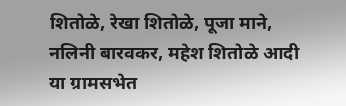शितोळे, रेखा शितोळे, पूजा माने, नलिनी बारवकर, महेश शितोळे आदी या ग्रामसभेत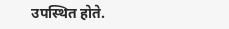उपस्थित होते.